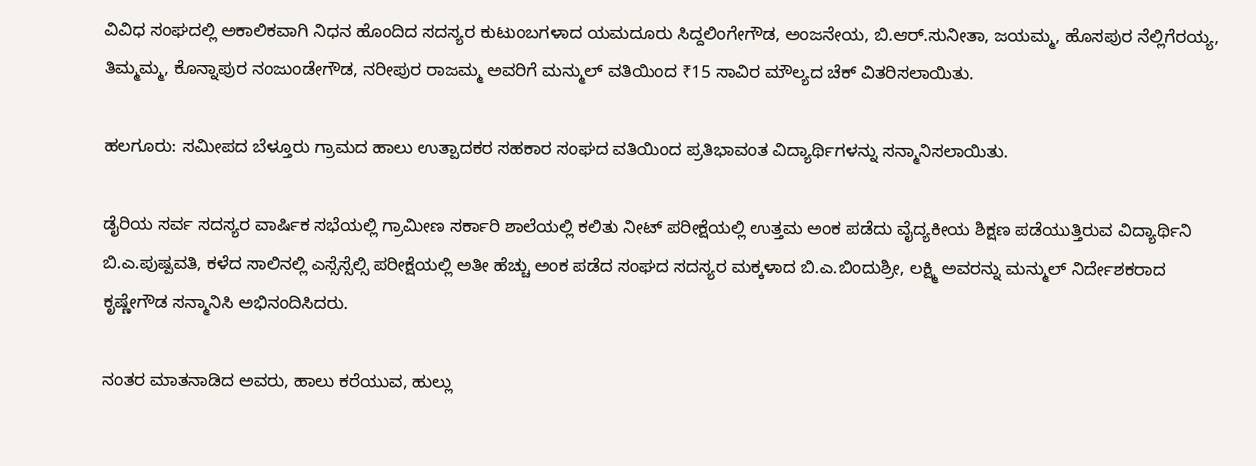ವಿವಿಧ ಸಂಘದಲ್ಲಿ ಅಕಾಲಿಕವಾಗಿ ನಿಧನ ಹೊಂದಿದ ಸದಸ್ಯರ ಕುಟುಂಬಗಳಾದ ಯಮದೂರು ಸಿದ್ದಲಿಂಗೇಗೌಡ, ಅಂಜನೇಯ, ಬಿ.ಆರ್.ಸುನೀತಾ, ಜಯಮ್ಮ, ಹೊಸಪುರ ನೆಲ್ಲಿಗೆರಯ್ಯ, ತಿಮ್ಮಮ್ಮ, ಕೊನ್ನಾಪುರ ನಂಜುಂಡೇಗೌಡ, ನರೀಪುರ ರಾಜಮ್ಮ ಅವರಿಗೆ ಮನ್ಮುಲ್ ವತಿಯಿಂದ ₹15 ಸಾವಿರ ಮೌಲ್ಯದ ಚೆಕ್ ವಿತರಿಸಲಾಯಿತು.

ಹಲಗೂರು: ಸಮೀಪದ ಬೆಳ್ತೂರು ಗ್ರಾಮದ ಹಾಲು ಉತ್ಪಾದಕರ ಸಹಕಾರ ಸಂಘದ ವತಿಯಿಂದ ಪ್ರತಿಭಾವಂತ ವಿದ್ಯಾರ್ಥಿಗಳನ್ನು ಸನ್ಮಾನಿಸಲಾಯಿತು.

ಡೈರಿಯ ಸರ್ವ ಸದಸ್ಯರ ವಾರ್ಷಿಕ ಸಭೆಯಲ್ಲಿ ಗ್ರಾಮೀಣ ಸರ್ಕಾರಿ ಶಾಲೆಯಲ್ಲಿ ಕಲಿತು ನೀಟ್ ಪರೀಕ್ಷೆಯಲ್ಲಿ ಉತ್ತಮ ಅಂಕ ಪಡೆದು ವೈದ್ಯಕೀಯ ಶಿಕ್ಷಣ ಪಡೆಯುತ್ತಿರುವ ವಿದ್ಯಾರ್ಥಿನಿ ಬಿ.ಎ.ಪುಷ್ಪವತಿ, ಕಳೆದ ಸಾಲಿನಲ್ಲಿ ಎಸ್ಸೆಸ್ಸೆಲ್ಸಿ ಪರೀಕ್ಷೆಯಲ್ಲಿ ಅತೀ ಹೆಚ್ಚು ಅಂಕ ಪಡೆದ ಸಂಘದ ಸದಸ್ಯರ ಮಕ್ಕಳಾದ ಬಿ.ಎ.ಬಿಂದುಶ್ರೀ, ಲಕ್ಷ್ಮಿ ಅವರನ್ನು ಮನ್ಮುಲ್ ನಿರ್ದೇಶಕರಾದ ಕೃಷ್ಣೇಗೌಡ ಸನ್ಮಾನಿಸಿ ಅಭಿನಂದಿಸಿದರು.

ನಂತರ ಮಾತನಾಡಿದ ಅವರು, ಹಾಲು ಕರೆಯುವ, ಹುಲ್ಲು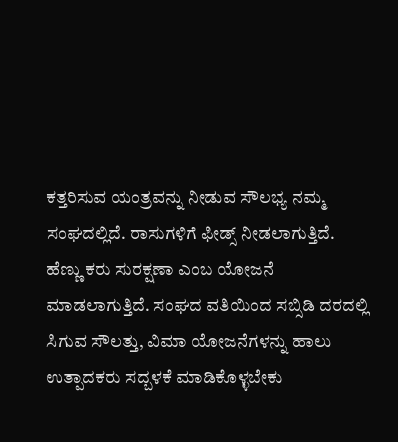ಕತ್ತರಿಸುವ ಯಂತ್ರವನ್ನು ನೀಡುವ ಸೌಲಭ್ಯ ನಮ್ಮ ಸಂಘದಲ್ಲಿದೆ. ರಾಸುಗಳಿಗೆ ಫೀಡ್ಸ್ ನೀಡಲಾಗುತ್ತಿದೆ. ಹೆಣ್ಣು ಕರು ಸುರಕ್ಷಣಾ ಎಂಬ ಯೋಜನೆ ಮಾಡಲಾಗುತ್ತಿದೆ. ಸಂಘದ ವತಿಯಿಂದ ಸಬ್ಸಿಡಿ ದರದಲ್ಲಿ ಸಿಗುವ ಸೌಲತ್ತು, ವಿಮಾ ಯೋಜನೆಗಳನ್ನು ಹಾಲು ಉತ್ಪಾದಕರು ಸದ್ಬಳಕೆ ಮಾಡಿಕೊಳ್ಳಬೇಕು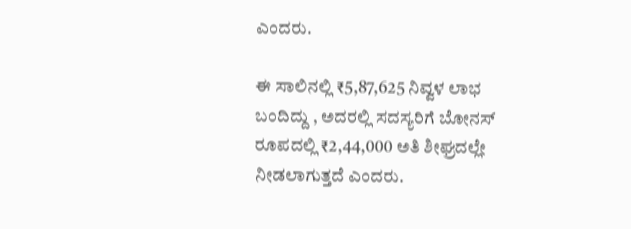ಎಂದರು.

ಈ ಸಾಲಿನಲ್ಲಿ ₹5,87,625 ನಿವ್ವಳ ಲಾಭ ಬಂದಿದ್ದು , ಅದರಲ್ಲಿ ಸದಸ್ಯರಿಗೆ ಬೋನಸ್ ರೂಪದಲ್ಲಿ ₹2,44,000 ಅತಿ ಶೀಘ್ರದಲ್ಲೇ ನೀಡಲಾಗುತ್ತದೆ ಎಂದರು.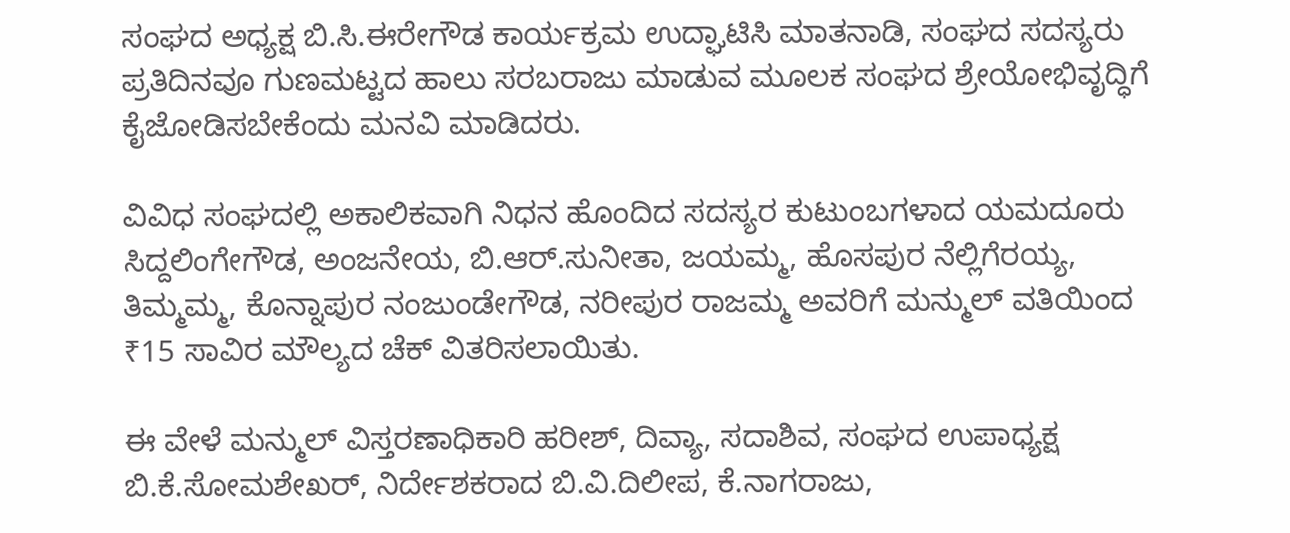ಸಂಘದ ಅಧ್ಯಕ್ಷ ಬಿ.ಸಿ.ಈರೇಗೌಡ ಕಾರ್ಯಕ್ರಮ ಉದ್ಘಾಟಿಸಿ ಮಾತನಾಡಿ, ಸಂಘದ ಸದಸ್ಯರು ಪ್ರತಿದಿನವೂ ಗುಣಮಟ್ಟದ ಹಾಲು ಸರಬರಾಜು ಮಾಡುವ ಮೂಲಕ ಸಂಘದ ಶ್ರೇಯೋಭಿವೃದ್ಧಿಗೆ ಕೈಜೋಡಿಸಬೇಕೆಂದು ಮನವಿ ಮಾಡಿದರು.

ವಿವಿಧ ಸಂಘದಲ್ಲಿ ಅಕಾಲಿಕವಾಗಿ ನಿಧನ ಹೊಂದಿದ ಸದಸ್ಯರ ಕುಟುಂಬಗಳಾದ ಯಮದೂರು ಸಿದ್ದಲಿಂಗೇಗೌಡ, ಅಂಜನೇಯ, ಬಿ.ಆರ್.ಸುನೀತಾ, ಜಯಮ್ಮ, ಹೊಸಪುರ ನೆಲ್ಲಿಗೆರಯ್ಯ, ತಿಮ್ಮಮ್ಮ, ಕೊನ್ನಾಪುರ ನಂಜುಂಡೇಗೌಡ, ನರೀಪುರ ರಾಜಮ್ಮ ಅವರಿಗೆ ಮನ್ಮುಲ್ ವತಿಯಿಂದ ₹15 ಸಾವಿರ ಮೌಲ್ಯದ ಚೆಕ್ ವಿತರಿಸಲಾಯಿತು.

ಈ ವೇಳೆ ಮನ್ಮುಲ್ ವಿಸ್ತರಣಾಧಿಕಾರಿ ಹರೀಶ್, ದಿವ್ಯಾ, ಸದಾಶಿವ, ಸಂಘದ ಉಪಾಧ್ಯಕ್ಷ ಬಿ.ಕೆ.ಸೋಮಶೇಖರ್, ನಿರ್ದೇಶಕರಾದ ಬಿ.ವಿ.ದಿಲೀಪ, ಕೆ.ನಾಗರಾಜು,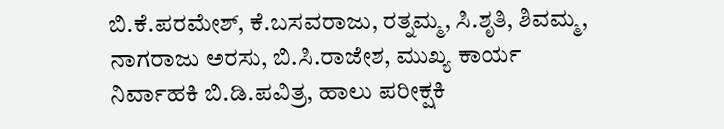ಬಿ.ಕೆ.ಪರಮೇಶ್, ಕೆ.ಬಸವರಾಜು, ರತ್ನಮ್ಮ, ಸಿ.ಶೃತಿ, ಶಿವಮ್ಮ, ನಾಗರಾಜು ಅರಸು, ಬಿ.ಸಿ.ರಾಜೇಶ, ಮುಖ್ಯ ಕಾರ್ಯ ನಿರ್ವಾಹಕಿ ಬಿ.ಡಿ.ಪವಿತ್ರ, ಹಾಲು ಪರೀಕ್ಷಕಿ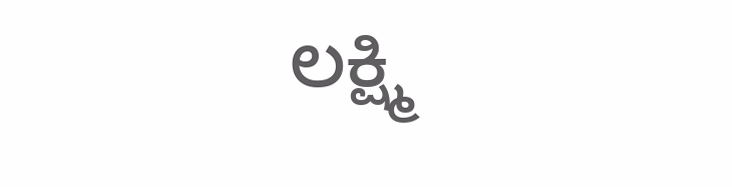ಲಕ್ಷ್ಮಿ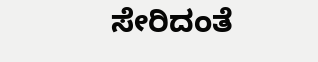ಸೇರಿದಂತೆ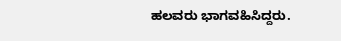ಹಲವರು ಭಾಗವಹಿಸಿದ್ದರು.